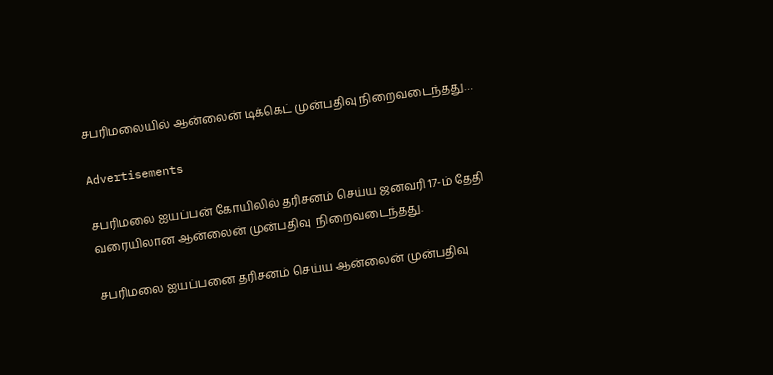சபரிமலையில் ஆன்லைன் டிக்கெட் முன்பதிவு நிறைவடைந்தது…

Advertisements

சபரிமலை ஐயப்பன் கோயிலில் தரிசனம் செய்ய ஜனவரி 17-ம் தேதி வரையிலான ஆன்லைன் முன்பதிவு  நிறைவடைந்தது.

சபரிமலை ஐயப்பனை தரிசனம் செய்ய ஆன்லைன் முன்பதிவு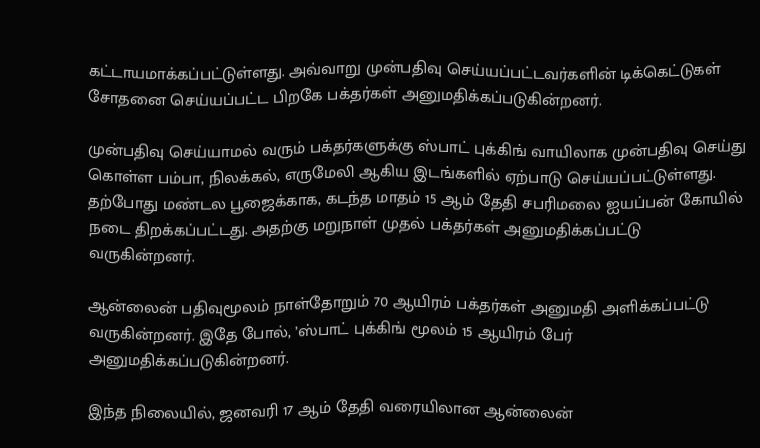கட்டாயமாக்கப்பட்டுள்ளது. அவ்வாறு முன்பதிவு செய்யப்பட்டவர்களின் டிக்கெட்டுகள் சோதனை செய்யப்பட்ட பிறகே பக்தர்கள் அனுமதிக்கப்படுகின்றனர்.

முன்பதிவு செய்யாமல் வரும் பக்தர்களுக்கு ஸ்பாட் புக்கிங் வாயிலாக முன்பதிவு செய்து கொள்ள பம்பா, நிலக்கல், எருமேலி ஆகிய இடங்களில் ஏற்பாடு செய்யப்பட்டுள்ளது. தற்போது மண்டல பூஜைக்காக, கடந்த மாதம் 15 ஆம் தேதி சபரிமலை ஐயப்பன் கோயில் நடை திறக்கப்பட்டது. அதற்கு மறுநாள் முதல் பக்தர்கள் அனுமதிக்கப்பட்டு வருகின்றனர்.

ஆன்லைன் பதிவுமூலம் நாள்தோறும் 70 ஆயிரம் பக்தர்கள் அனுமதி அளிக்கப்பட்டு வருகின்றனர். இதே போல், ’ஸ்பாட் புக்கிங் மூலம் 15 ஆயிரம் பேர் அனுமதிக்கப்படுகின்றனர்.

இந்த நிலையில், ஜனவரி 17 ஆம் தேதி வரையிலான ஆன்லைன்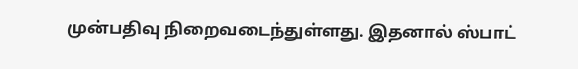முன்பதிவு நிறைவடைந்துள்ளது. இதனால் ஸ்பாட்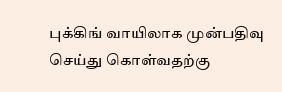புக்கிங் வாயிலாக முன்பதிவு செய்து கொள்வதற்கு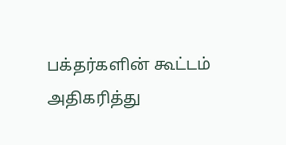பக்தர்களின் கூட்டம் அதிகரித்து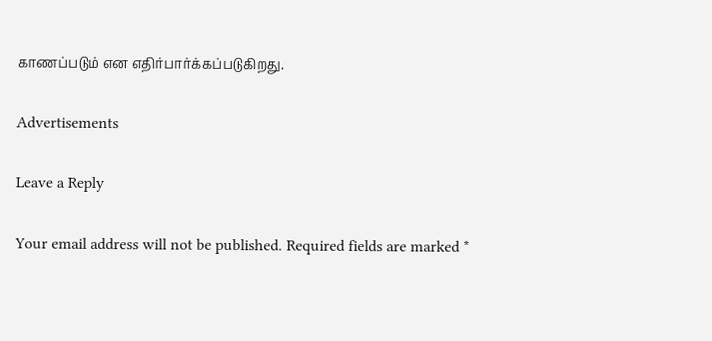காணப்படும் என எதிர்பார்க்கப்படுகிறது.

Advertisements

Leave a Reply

Your email address will not be published. Required fields are marked *